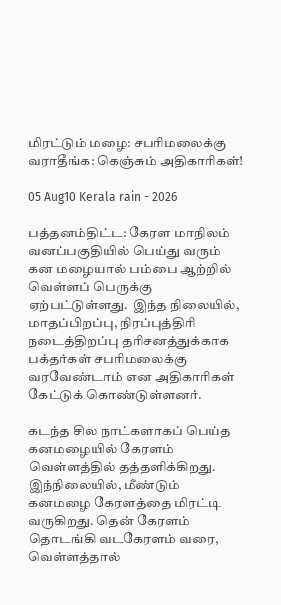மிரட்டும் மழை: சபரிமலைக்கு வராதீங்க: கெஞ்சும் அதிகாரிகள்!

05 Aug10 Kerala rain - 2026

பத்தனம்திட்ட: கேரள மாநிலம் வனப்பகுதியில் பெய்து வரும் கன மழையால் பம்பை ஆற்றில் வெள்ளப் பெருக்கு ஏற்பட்டுள்ளது.  இந்த நிலையில், மாதப்பிறப்பு, நிரப்புத்திரி நடைத்திறப்பு தரிசனத்துக்காக பக்தர்கள் சபரிமலைக்கு வரவேண்டாம் என அதிகாரிகள் கேட்டுக் கொண்டுள்ளனர்.

கடந்த சில நாட்களாகப் பெய்த கனமழையில் கேரளம் வெள்ளத்தில் தத்தளிக்கிறது. இந்நிலையில், மீண்டும் கனமழை கேரளத்தை மிரட்டி வருகிறது. தென் கேரளம் தொடங்கி வடகேரளம் வரை, வெள்ளத்தால்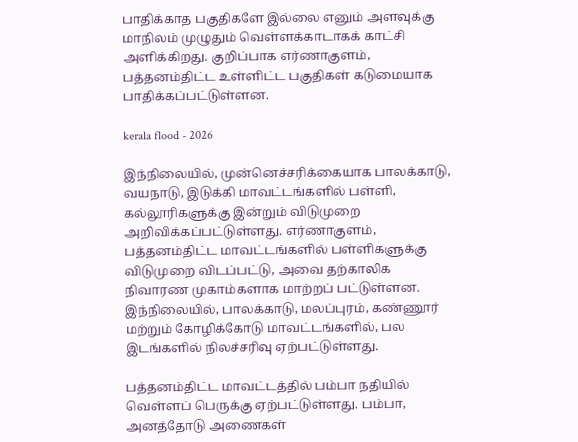பாதிக்காத பகுதிகளே இல்லை எனும் அளவுக்கு மாநிலம் முழுதும் வெள்ளக்காடாகக் காட்சி அளிக்கிறது. குறிப்பாக எர்ணாகுளம், பத்தனம்திட்ட உள்ளிட்ட பகுதிகள் கடுமையாக பாதிக்கப்பட்டுள்ளன.

kerala flood - 2026

இந்நிலையில், முன்னெச்சரிக்கையாக பாலக்காடு, வயநாடு, இடுக்கி மாவட்டங்களில் பள்ளி, கல்லூரிகளுக்கு இன்றும் விடுமுறை அறிவிக்கப்பட்டுள்ளது. எர்ணாகுளம், பத்தனம்திட்ட மாவட்டங்களில் பள்ளிகளுக்கு விடுமுறை விடப்பட்டு, அவை தற்காலிக நிவாரண முகாம்களாக மாற்றப் பட்டுள்ளன. இந்நிலையில், பாலக்காடு, மலப்புரம், கண்ணூர் மற்றும் கோழிக்கோடு மாவட்டங்களில், பல இடங்களில் நிலச்சரிவு ஏற்பட்டுள்ளது.

பத்தனம்திட்ட மாவட்டத்தில் பம்பா நதியில் வெள்ளப் பெருக்கு ஏற்பட்டுள்ளது. பம்பா, அனத்தோடு அணைகள்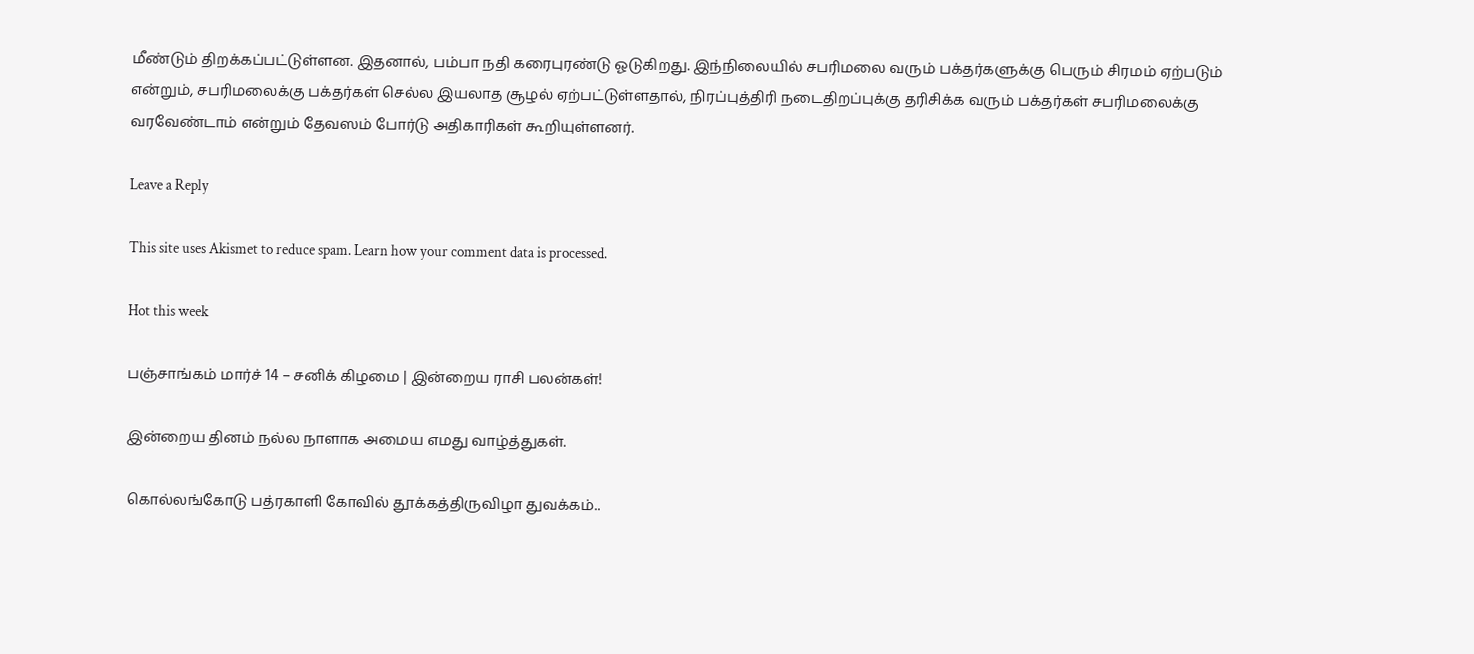மீண்டும் திறக்கப்பட்டுள்ளன. இதனால், பம்பா நதி கரைபுரண்டு ஓடுகிறது. இந்நிலையில் சபரிமலை வரும் பக்தர்களுக்கு பெரும் சிரமம் ஏற்படும் என்றும், சபரிமலைக்கு பக்தர்கள் செல்ல இயலாத சூழல் ஏற்பட்டுள்ளதால், நிரப்புத்திரி நடைதிறப்புக்கு தரிசிக்க வரும் பக்தர்கள் சபரிமலைக்கு வரவேண்டாம் என்றும் தேவஸம் போர்டு அதிகாரிகள் கூறியுள்ளனர்.

Leave a Reply

This site uses Akismet to reduce spam. Learn how your comment data is processed.

Hot this week

பஞ்சாங்கம் மார்ச் 14 – சனிக் கிழமை | இன்றைய ராசி பலன்கள்!

இன்றைய தினம் நல்ல நாளாக அமைய எமது வாழ்த்துகள்.

கொல்லங்கோடு பத்ரகாளி கோவில் தூக்கத்திருவிழா துவக்கம்..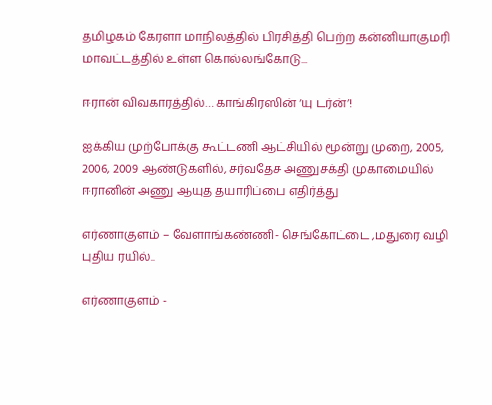தமிழகம் கேரளா மாநிலத்தில் பிரசித்தி பெற்ற கன்னியாகுமரி மாவட்டத்தில் உள்ள கொல்லங்கோடு...

ஈரான் விவகாரத்தில்… காங்கிரஸின் ‘யு டர்ன்’!

ஐக்கிய முற்போக்கு கூட்டணி ஆட்சியில் மூன்று முறை, 2005, 2006, 2009 ஆண்டுகளில், சர்வதேச அணுசக்தி முகாமையில் ஈரானின் அணு ஆயுத தயாரிப்பை எதிர்த்து

எர்ணாகுளம் – வேளாங்கண்ணி- செங்கோட்டை ,மதுரை வழி புதிய ரயில்..

எர்ணாகுளம் -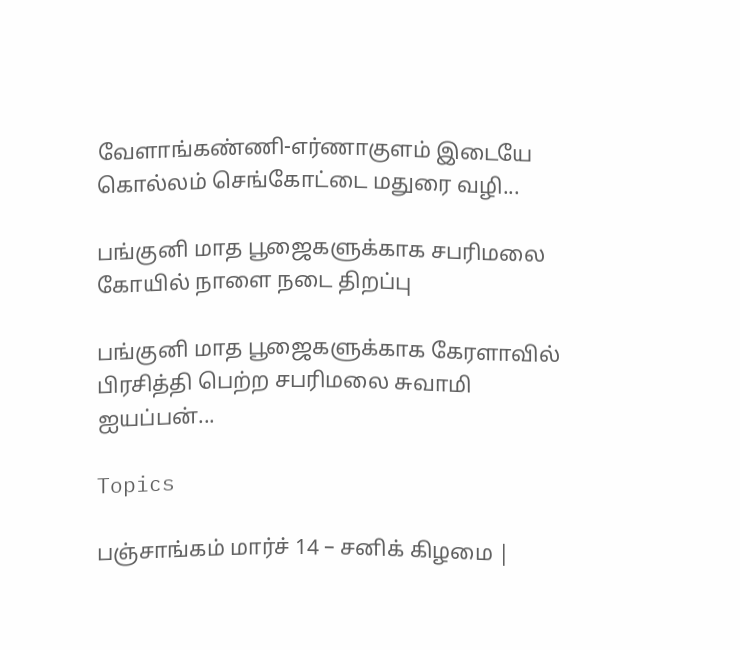வேளாங்கண்ணி-எர்ணாகுளம் இடையே கொல்லம் செங்கோட்டை மதுரை வழி...

பங்குனி மாத பூஜைகளுக்காக சபரிமலை கோயில் நாளை நடை திறப்பு

பங்குனி மாத பூஜைகளுக்காக கேரளாவில் பிரசித்தி பெற்ற சபரிமலை சுவாமி ஐயப்பன்...

Topics

பஞ்சாங்கம் மார்ச் 14 – சனிக் கிழமை |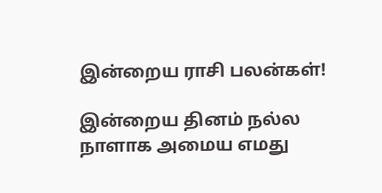இன்றைய ராசி பலன்கள்!

இன்றைய தினம் நல்ல நாளாக அமைய எமது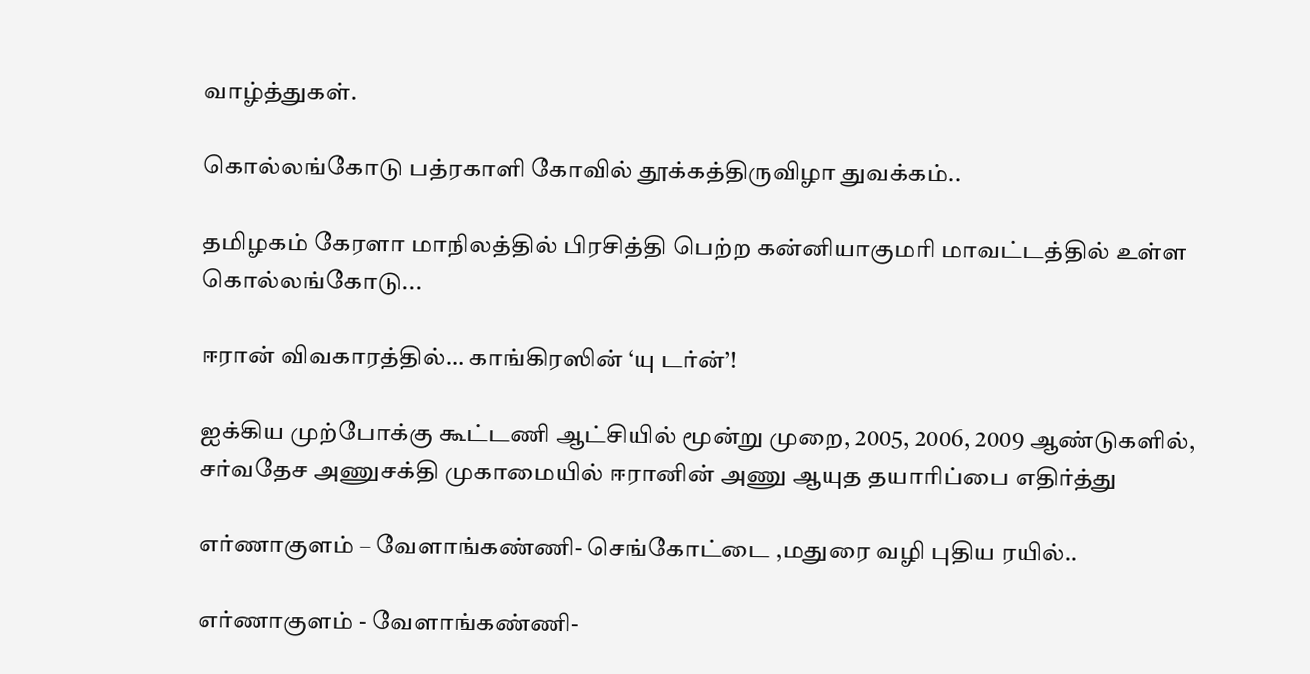வாழ்த்துகள்.

கொல்லங்கோடு பத்ரகாளி கோவில் தூக்கத்திருவிழா துவக்கம்..

தமிழகம் கேரளா மாநிலத்தில் பிரசித்தி பெற்ற கன்னியாகுமரி மாவட்டத்தில் உள்ள கொல்லங்கோடு...

ஈரான் விவகாரத்தில்… காங்கிரஸின் ‘யு டர்ன்’!

ஐக்கிய முற்போக்கு கூட்டணி ஆட்சியில் மூன்று முறை, 2005, 2006, 2009 ஆண்டுகளில், சர்வதேச அணுசக்தி முகாமையில் ஈரானின் அணு ஆயுத தயாரிப்பை எதிர்த்து

எர்ணாகுளம் – வேளாங்கண்ணி- செங்கோட்டை ,மதுரை வழி புதிய ரயில்..

எர்ணாகுளம் - வேளாங்கண்ணி-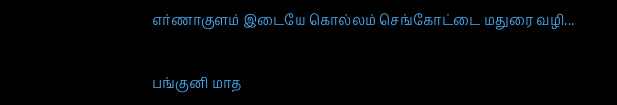எர்ணாகுளம் இடையே கொல்லம் செங்கோட்டை மதுரை வழி...

பங்குனி மாத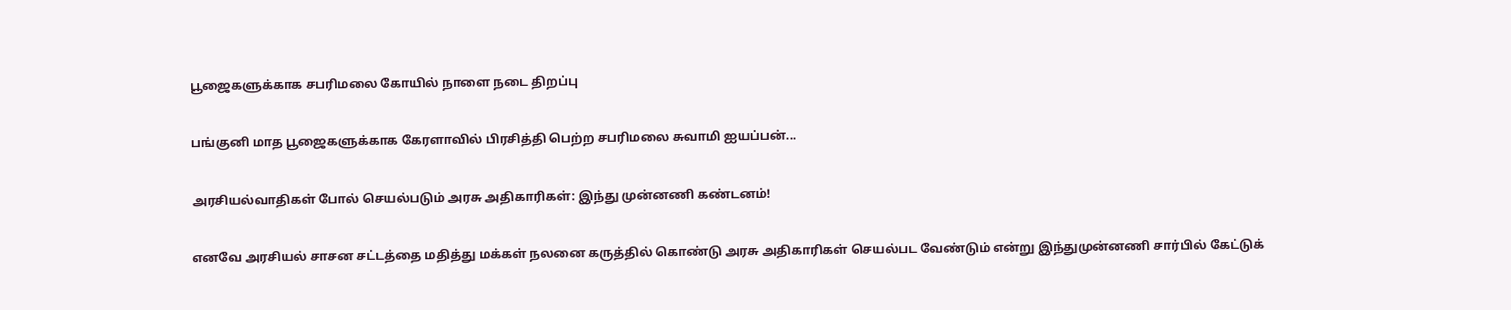பூஜைகளுக்காக சபரிமலை கோயில் நாளை நடை திறப்பு

பங்குனி மாத பூஜைகளுக்காக கேரளாவில் பிரசித்தி பெற்ற சபரிமலை சுவாமி ஐயப்பன்...

அரசியல்வாதிகள் போல் செயல்படும் அரசு அதிகாரிகள்: இந்து முன்னணி கண்டனம்!

எனவே அரசியல் சாசன சட்டத்தை மதித்து மக்கள் நலனை கருத்தில் கொண்டு அரசு அதிகாரிகள் செயல்பட வேண்டும் என்று இந்துமுன்னணி சார்பில் கேட்டுக்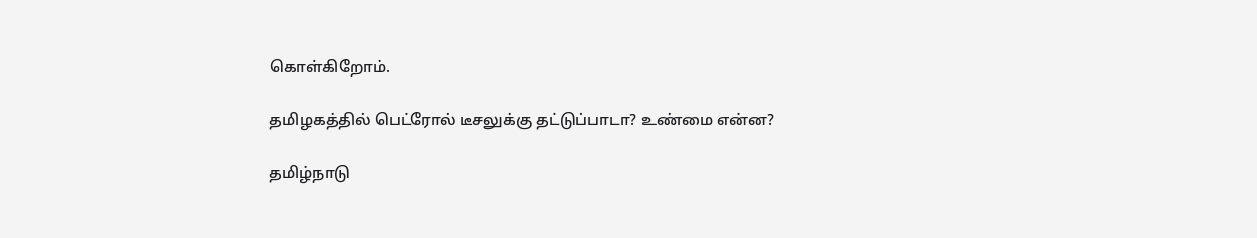கொள்கிறோம்.

தமிழகத்தில் பெட்ரோல் டீசலுக்கு தட்டுப்பாடா? உண்மை என்ன?

தமிழ்நாடு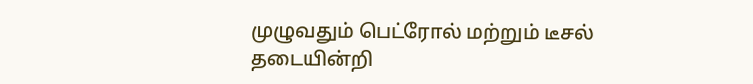முழுவதும் பெட்ரோல் மற்றும் டீசல் தடையின்றி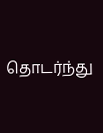தொடர்ந்து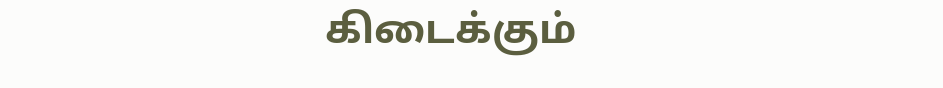கிடைக்கும்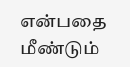என்பதை மீண்டும்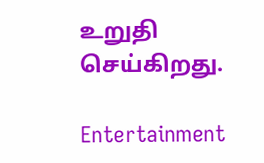உறுதி செய்கிறது.

Entertainment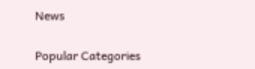News

Popular Categories